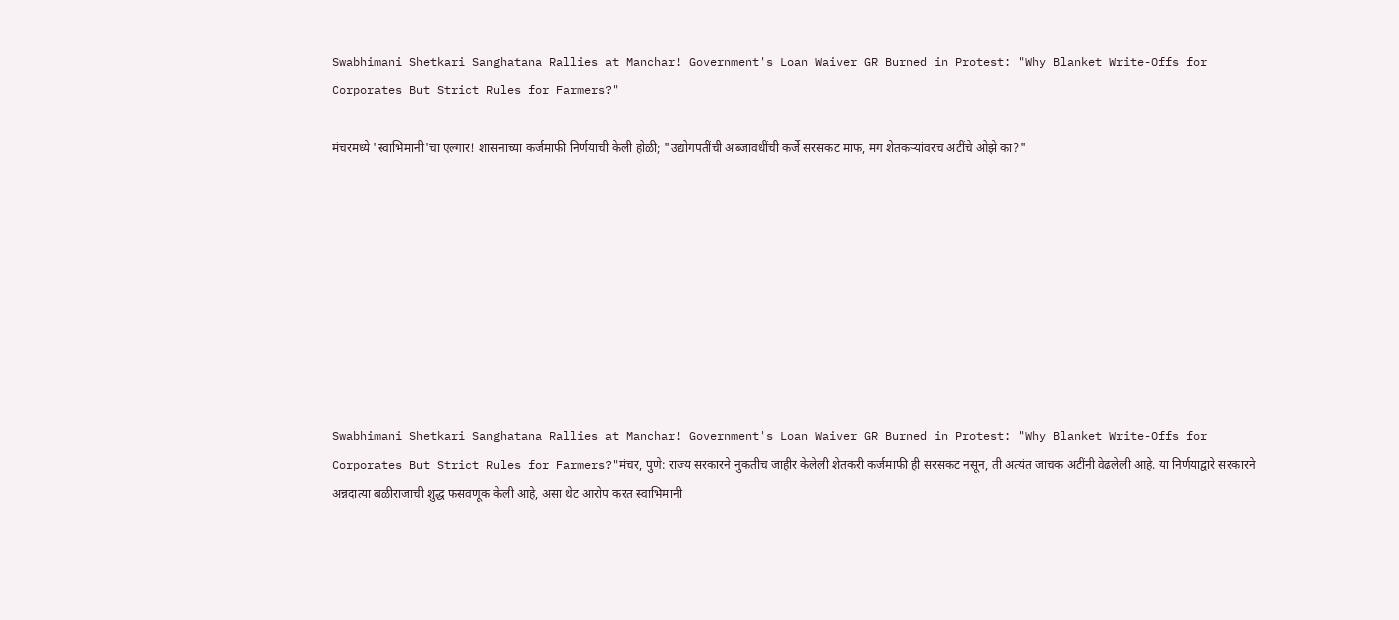Swabhimani Shetkari Sanghatana Rallies at Manchar! Government's Loan Waiver GR Burned in Protest: "Why Blanket Write-Offs for Corporates But Strict Rules for Farmers?"

मंचरमध्ये 'स्वाभिमानी'चा एल्गार! शासनाच्या कर्जमाफी निर्णयाची केली होळी; "उद्योगपतींची अब्जावधींची कर्जे सरसकट माफ, मग शेतकऱ्यांवरच अटींचे ओझे का?"









Swabhimani Shetkari Sanghatana Rallies at Manchar! Government's Loan Waiver GR Burned in Protest: "Why Blanket Write-Offs for Corporates But Strict Rules for Farmers?"मंचर, पुणे: राज्य सरकारने नुकतीच जाहीर केलेली शेतकरी कर्जमाफी ही सरसकट नसून, ती अत्यंत जाचक अटींनी वेढलेली आहे. या निर्णयाद्वारे सरकारने अन्नदात्या बळीराजाची शुद्ध फसवणूक केली आहे, असा थेट आरोप करत स्वाभिमानी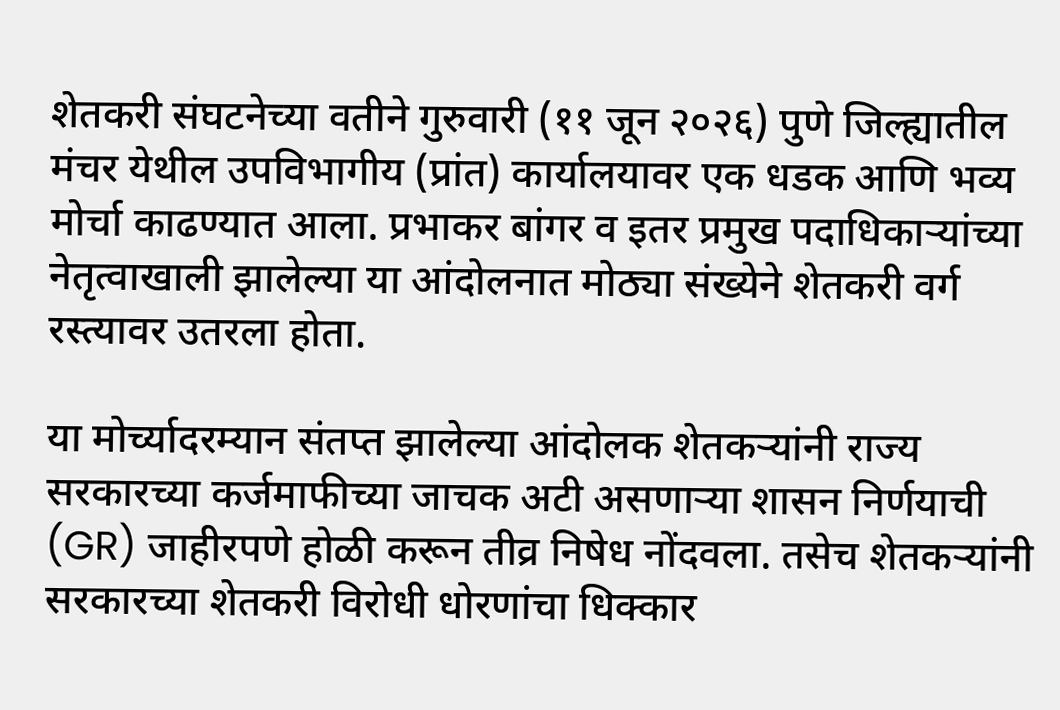शेतकरी संघटनेच्या वतीने गुरुवारी (११ जून २०२६) पुणे जिल्ह्यातील मंचर येथील उपविभागीय (प्रांत) कार्यालयावर एक धडक आणि भव्य मोर्चा काढण्यात आला. प्रभाकर बांगर व इतर प्रमुख पदाधिकाऱ्यांच्या नेतृत्वाखाली झालेल्या या आंदोलनात मोठ्या संख्येने शेतकरी वर्ग रस्त्यावर उतरला होता.

या मोर्च्यादरम्यान संतप्त झालेल्या आंदोलक शेतकऱ्यांनी राज्य सरकारच्या कर्जमाफीच्या जाचक अटी असणाऱ्या शासन निर्णयाची (GR) जाहीरपणे होळी करून तीव्र निषेध नोंदवला. तसेच शेतकऱ्यांनी सरकारच्या शेतकरी विरोधी धोरणांचा धिक्कार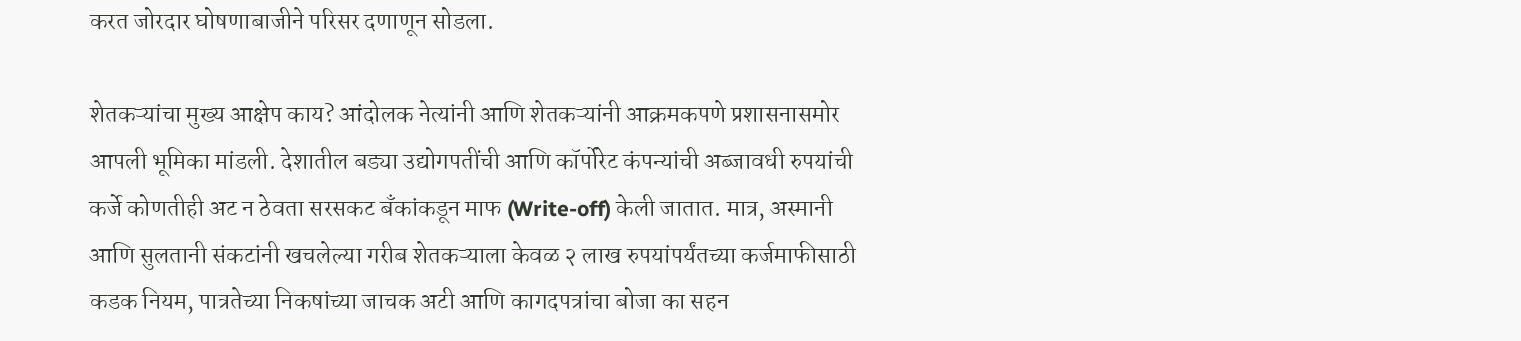करत जोरदार घोषणाबाजीने परिसर दणाणून सोडला.

शेतकऱ्यांचा मुख्य आक्षेप काय? आंदोलक नेत्यांनी आणि शेतकऱ्यांनी आक्रमकपणे प्रशासनासमोर आपली भूमिका मांडली. देशातील बड्या उद्योगपतींची आणि कॉर्पोरेट कंपन्यांची अब्जावधी रुपयांची कर्जे कोणतीही अट न ठेवता सरसकट बँकांकडून माफ (Write-off) केली जातात. मात्र, अस्मानी आणि सुलतानी संकटांनी खचलेल्या गरीब शेतकऱ्याला केवळ २ लाख रुपयांपर्यंतच्या कर्जमाफीसाठी कडक नियम, पात्रतेच्या निकषांच्या जाचक अटी आणि कागदपत्रांचा बोजा का सहन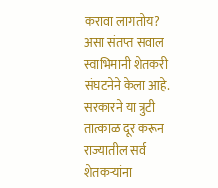करावा लागतोय? असा संतप्त सवाल स्वाभिमानी शेतकरी संघटनेने केला आहे. सरकारने या त्रुटी तात्काळ दूर करून राज्यातील सर्व शेतकऱ्यांना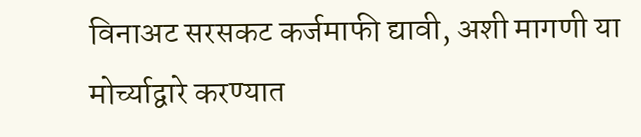विनाअट सरसकट कर्जमाफी द्यावी, अशी मागणी या मोर्च्याद्वारे करण्यात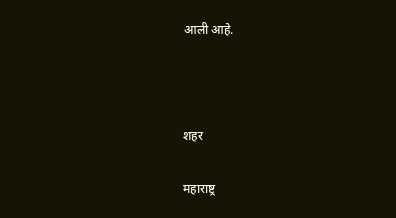आली आहे.



शहर

महाराष्ट्र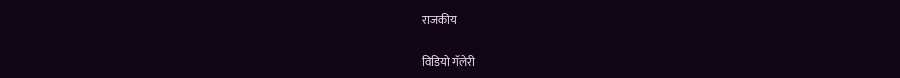राजकीय

विडियो गॅलेरी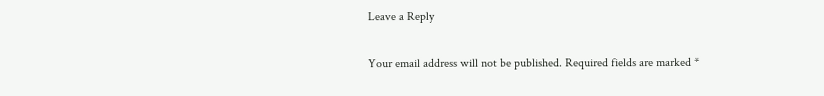Leave a Reply

Your email address will not be published. Required fields are marked *